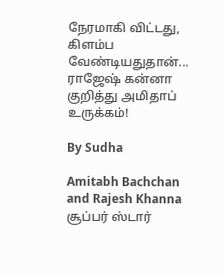நேரமாகி விட்டது, கிளம்ப வேண்டியதுதான்... ராஜேஷ் கன்னா குறித்து அமிதாப் உருக்கம்!

By Sudha

Amitabh Bachchan and Rajesh Khanna
சூப்பர் ஸ்டார்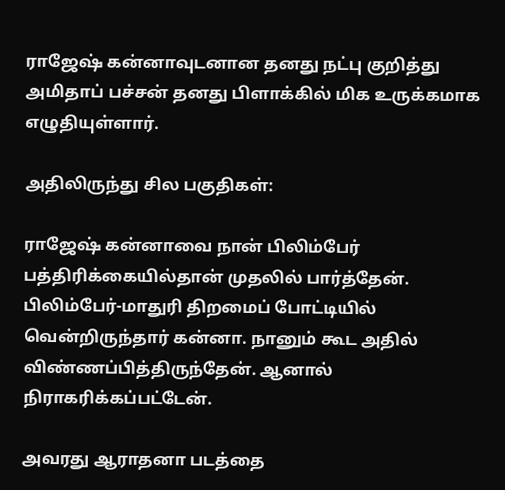ராஜேஷ் கன்னாவுடனான தனது நட்பு குறித்து அமிதாப் பச்சன் தனது பிளாக்கில் மிக உருக்கமாக எழுதியுள்ளார்.

அதிலிருந்து சில பகுதிகள்:

ராஜேஷ் கன்னாவை நான் பிலிம்பேர் பத்திரிக்கையில்தான் முதலில் பார்த்தேன். பிலிம்பேர்-மாதுரி திறமைப் போட்டியில் வென்றிருந்தார் கன்னா. நானும் கூட அதில் விண்ணப்பித்திருந்தேன். ஆனால் நிராகரிக்கப்பட்டேன்.

அவரது ஆராதனா படத்தை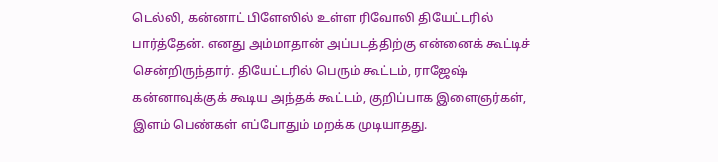டெல்லி, கன்னாட் பிளேஸில் உள்ள ரிவோலி தியேட்டரில் பார்த்தேன். எனது அம்மாதான் அப்படத்திற்கு என்னைக் கூட்டிச் சென்றிருந்தார். தியேட்டரில் பெரும் கூட்டம், ராஜேஷ் கன்னாவுக்குக் கூடிய அந்தக் கூட்டம், குறிப்பாக இளைஞர்கள், இளம் பெண்கள் எப்போதும் மறக்க முடியாதது.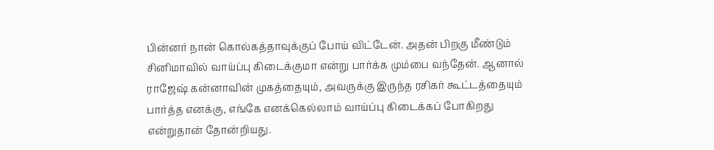பின்னர் நான் கொல்கத்தாவுக்குப் போய் விட்டேன். அதன் பிறகு மீண்டும் சினிமாவில் வாய்ப்பு கிடைக்குமா என்று பார்க்க மும்பை வந்தேன். ஆனால் ராஜேஷ் கன்னாவின் முகத்தையும், அவருக்கு இருந்த ரசிகர் கூட்டத்தையும் பார்த்த எனக்கு, எங்கே எனக்கெல்லாம் வாய்ப்பு கிடைக்கப் போகிறது என்றுதான் தோன்றியது.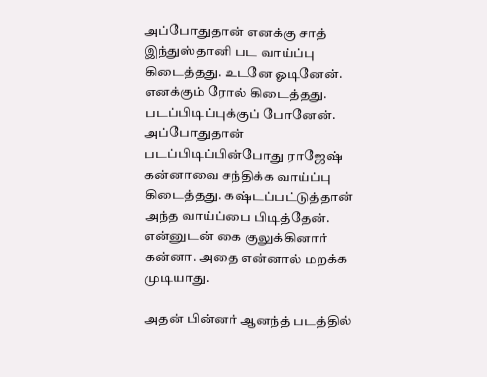அப்போதுதான் எனக்கு சாத் இந்துஸ்தானி பட வாய்ப்பு கிடைத்தது. உடனே ஓடினேன். எனக்கும் ரோல் கிடைத்தது. படப்பிடிப்புக்குப் போனேன். அப்போதுதான் படப்பிடிப்பின்போது ராஜேஷ் கன்னாவை சந்திக்க வாய்ப்பு கிடைத்தது. கஷ்டப்பட்டுத்தான் அந்த வாய்ப்பை பிடித்தேன். என்னுடன் கை குலுக்கினார் கன்னா. அதை என்னால் மறக்க முடியாது.

அதன் பின்னர் ஆனந்த் படத்தில்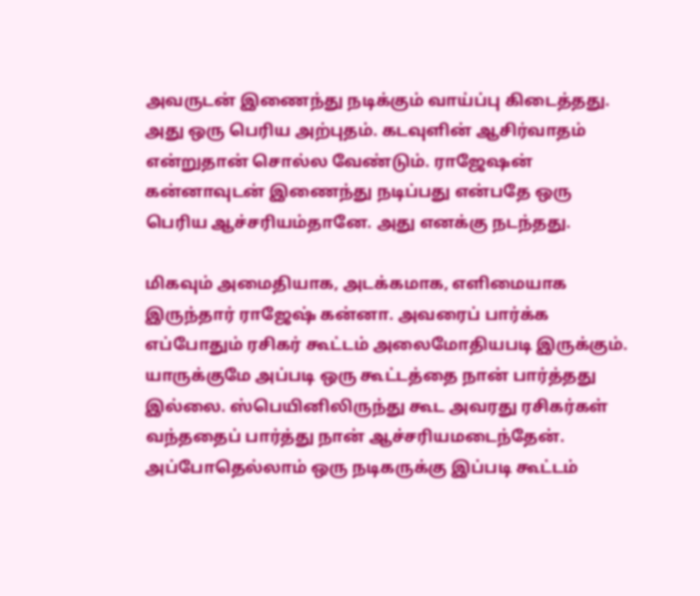அவருடன் இணைந்து நடிக்கும் வாய்ப்பு கிடைத்தது. அது ஒரு பெரிய அற்புதம். கடவுளின் ஆசிர்வாதம் என்றுதான் சொல்ல வேண்டும். ராஜேஷன் கன்னாவுடன் இணைந்து நடிப்பது என்பதே ஒரு பெரிய ஆச்சரியம்தானே. அது எனக்கு நடந்தது.

மிகவும் அமைதியாக, அடக்கமாக, எளிமையாக இருந்தார் ராஜேஷ் கன்னா. அவரைப் பார்க்க எப்போதும் ரசிகர் கூட்டம் அலைமோதியபடி இருக்கும். யாருக்குமே அப்படி ஒரு கூட்டத்தை நான் பார்த்தது இல்லை. ஸ்பெயினிலிருந்து கூட அவரது ரசிகர்கள் வந்ததைப் பார்த்து நான் ஆச்சரியமடைந்தேன். அப்போதெல்லாம் ஒரு நடிகருக்கு இப்படி கூட்டம்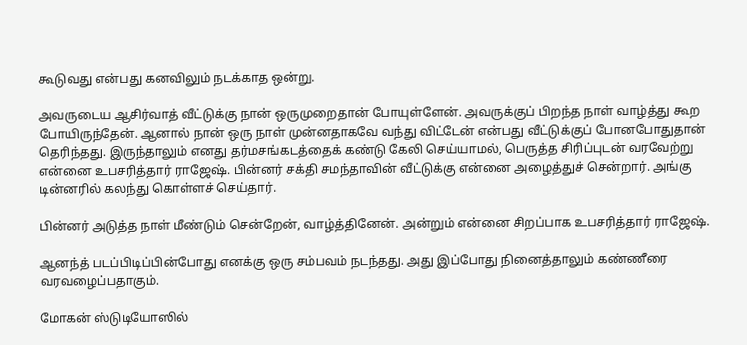கூடுவது என்பது கனவிலும் நடக்காத ஒன்று.

அவருடைய ஆசிர்வாத் வீட்டுக்கு நான் ஒருமுறைதான் போயுள்ளேன். அவருக்குப் பிறந்த நாள் வாழ்த்து கூற போயிருந்தேன். ஆனால் நான் ஒரு நாள் முன்னதாகவே வந்து விட்டேன் என்பது வீட்டுக்குப் போனபோதுதான் தெரிந்தது. இருந்தாலும் எனது தர்மசங்கடத்தைக் கண்டு கேலி செய்யாமல், பெருத்த சிரிப்புடன் வரவேற்று என்னை உபசரித்தார் ராஜேஷ். பின்னர் சக்தி சமந்தாவின் வீட்டுக்கு என்னை அழைத்துச் சென்றார். அங்கு டின்னரில் கலந்து கொள்ளச் செய்தார்.

பின்னர் அடுத்த நாள் மீண்டும் சென்றேன், வாழ்த்தினேன். அன்றும் என்னை சிறப்பாக உபசரித்தார் ராஜேஷ்.

ஆனந்த் படப்பிடிப்பின்போது எனக்கு ஒரு சம்பவம் நடந்தது. அது இப்போது நினைத்தாலும் கண்ணீரை வரவழைப்பதாகும்.

மோகன் ஸ்டுடியோஸில்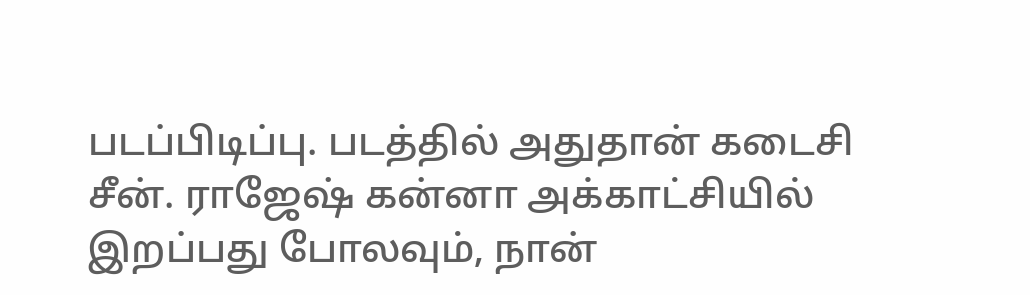படப்பிடிப்பு. படத்தில் அதுதான் கடைசி சீன். ராஜேஷ் கன்னா அக்காட்சியில் இறப்பது போலவும், நான்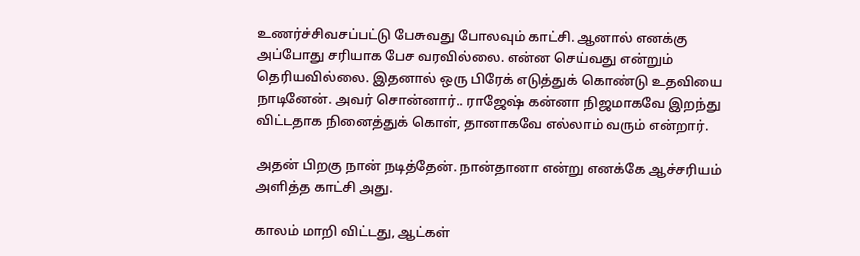உணர்ச்சிவசப்பட்டு பேசுவது போலவும் காட்சி. ஆனால் எனக்கு அப்போது சரியாக பேச வரவில்லை. என்ன செய்வது என்றும் தெரியவில்லை. இதனால் ஒரு பிரேக் எடுத்துக் கொண்டு உதவியை நாடினேன். அவர் சொன்னார்.. ராஜேஷ் கன்னா நிஜமாகவே இறந்து விட்டதாக நினைத்துக் கொள், தானாகவே எல்லாம் வரும் என்றார்.

அதன் பிறகு நான் நடித்தேன். நான்தானா என்று எனக்கே ஆச்சரியம் அளித்த காட்சி அது.

காலம் மாறி விட்டது, ஆட்கள்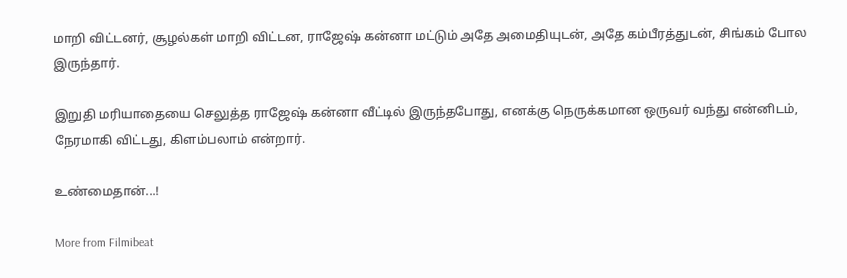மாறி விட்டனர், சூழல்கள் மாறி விட்டன, ராஜேஷ் கன்னா மட்டும் அதே அமைதியுடன், அதே கம்பீரத்துடன், சிங்கம் போல இருந்தார்.

இறுதி மரியாதையை செலுத்த ராஜேஷ் கன்னா வீட்டில் இருந்தபோது, எனக்கு நெருக்கமான ஒருவர் வந்து என்னிடம், நேரமாகி விட்டது, கிளம்பலாம் என்றார்.

உண்மைதான்...!

More from Filmibeat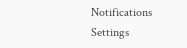Notifications
Settings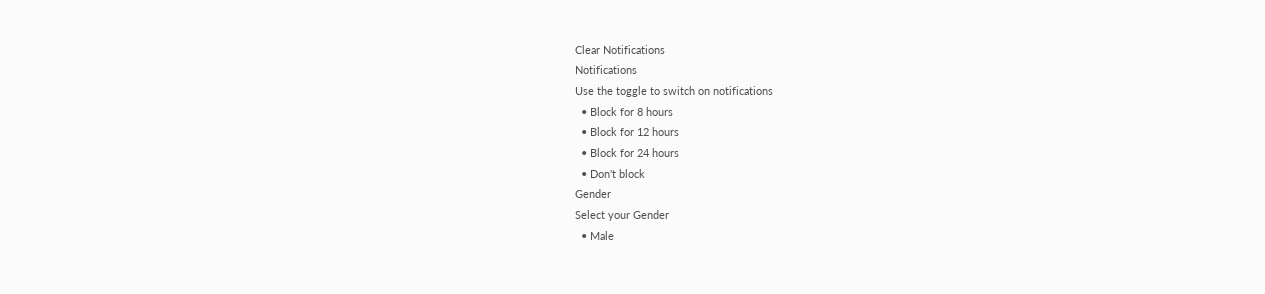Clear Notifications
Notifications
Use the toggle to switch on notifications
  • Block for 8 hours
  • Block for 12 hours
  • Block for 24 hours
  • Don't block
Gender
Select your Gender
  • Male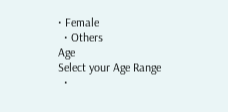• Female
  • Others
Age
Select your Age Range
  •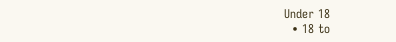Under 18
  • 18 to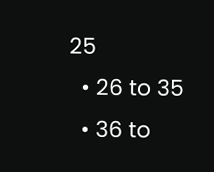25
  • 26 to 35
  • 36 to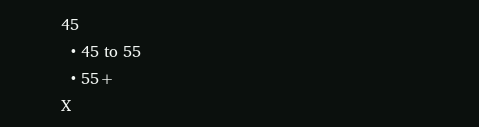45
  • 45 to 55
  • 55+
X